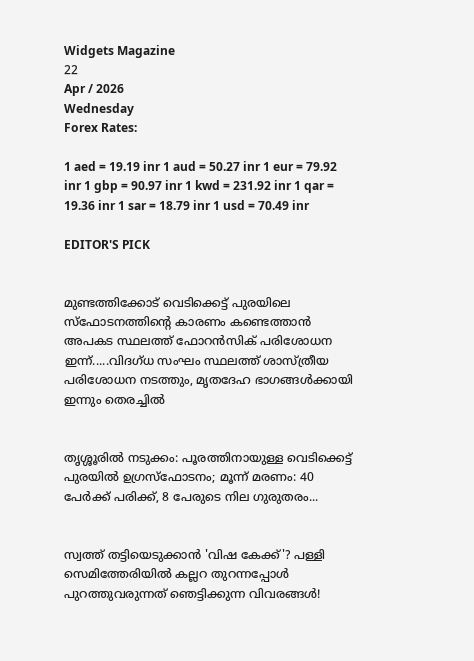Widgets Magazine
22
Apr / 2026
Wednesday
Forex Rates:

1 aed = 19.19 inr 1 aud = 50.27 inr 1 eur = 79.92 inr 1 gbp = 90.97 inr 1 kwd = 231.92 inr 1 qar = 19.36 inr 1 sar = 18.79 inr 1 usd = 70.49 inr

EDITOR'S PICK


മുണ്ടത്തിക്കോട് വെടിക്കെട്ട് പുരയിലെ സ്ഫോടനത്തിന്റെ കാരണം കണ്ടെത്താൻ അപകട സ്ഥലത്ത് ഫോറൻസിക് പരിശോധന ഇന്ന്.....വിദഗ്ധ സംഘം സ്ഥലത്ത് ശാസ്ത്രീയ പരിശോധന നടത്തും, മൃതദേഹ ഭാഗങ്ങൾക്കായി ഇന്നും തെരച്ചിൽ


തൃശ്ശൂരിൽ നടുക്കം: പൂരത്തിനായുള്ള വെടിക്കെട്ട് പുരയിൽ ഉഗ്രസ്ഫോടനം; മൂന്ന് മരണം: 40 പേർക്ക് പരിക്ക്, 8 പേരുടെ നില ഗുരുതരം...


സ്വത്ത് തട്ടിയെടുക്കാൻ 'വിഷ കേക്ക്'? പള്ളി സെമിത്തേരിയിൽ കല്ലറ തുറന്നപ്പോൾ പുറത്തുവരുന്നത് ഞെട്ടിക്കുന്ന വിവരങ്ങൾ!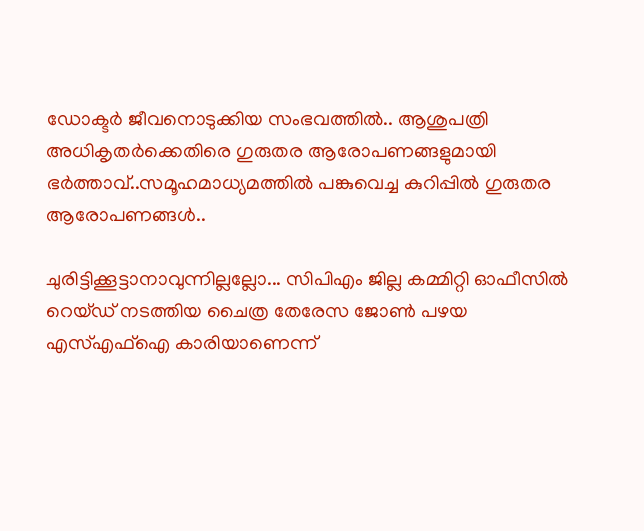ഡോക്ടര്‍ ജീവനൊടുക്കിയ സംഭവത്തില്‍.. ആശുപത്രി അധികൃതര്‍ക്കെതിരെ ഗുരുതര ആരോപണങ്ങളുമായി ഭര്‍ത്താവ്..സമൂഹമാധ്യമത്തില്‍ പങ്കുവെച്ച കുറിപ്പിൽ ഗുരുതര ആരോപണങ്ങൾ..

ചുരിട്ടിക്കൂട്ടാനാവുന്നില്ലല്ലോ... സിപിഎം ജില്ല കമ്മിറ്റി ഓഫീസില്‍ റെയ്ഡ് നടത്തിയ ചൈത്ര തേരേസ ജോണ്‍ പഴയ എസ്എഫ്‌ഐ കാരിയാണെന്ന്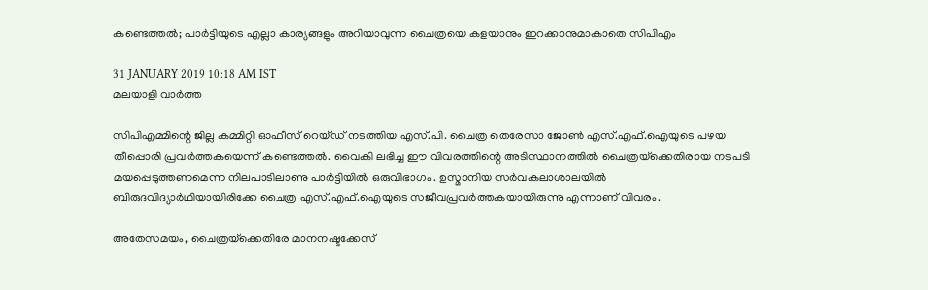കണ്ടെത്തല്‍; പാര്‍ട്ടിയുടെ എല്ലാ കാര്യങ്ങളും അറിയാവുന്ന ചൈത്രയെ കളയാനും ഇറക്കാനുമാകാതെ സിപിഎം

31 JANUARY 2019 10:18 AM IST
മലയാളി വാര്‍ത്ത

സിപിഎമ്മിന്റെ ജില്ല കമ്മിറ്റി ഓഫീസ് റെയ്ഡ് നടത്തിയ എസ്.പി. ചൈത്ര തെരേസാ ജോണ്‍ എസ്.എഫ്.ഐയുടെ പഴയ തീപ്പൊരി പ്രവര്‍ത്തകയെന്ന് കണ്ടെത്തല്‍. വൈകി ലഭിച്ച ഈ വിവരത്തിന്റെ അടിസ്ഥാനത്തില്‍ ചൈത്രയ്‌ക്കെതിരായ നടപടി മയപ്പെടുത്തണമെന്ന നിലപാടിലാണു പാര്‍ട്ടിയില്‍ ഒരുവിഭാഗം. ഉസ്മാനിയ സര്‍വകലാശാലയില്‍ ബിരുദവിദ്യാര്‍ഥിയായിരിക്കേ ചൈത്ര എസ്.എഫ്.ഐയുടെ സജീവപ്രവര്‍ത്തകയായിരുന്നു എന്നാണ് വിവരം.

അതേസമയം, ചൈത്രയ്‌ക്കെതിരേ മാനനഷ്ടക്കേസ്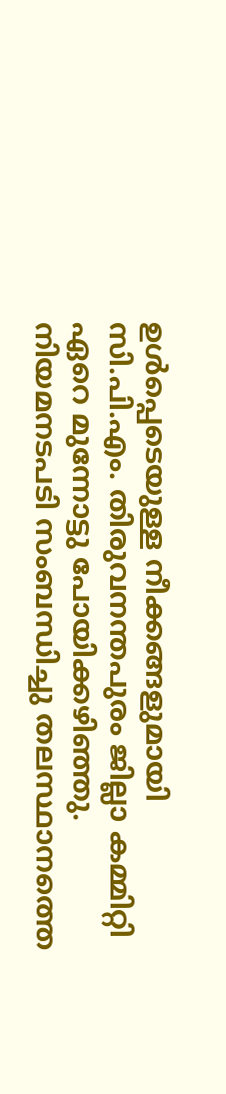ഉള്‍പ്പെടെയുള്ള നീക്കങ്ങളുമായി സി.പി.എം. തിരുവനന്തപുരം ജില്ലാ കമ്മിറ്റി ഏറെ മുന്നോട്ടു പോയിക്കഴിഞ്ഞു. നിയമനടപടി സംബന്ധിച്ചു തലസ്ഥാനത്തെ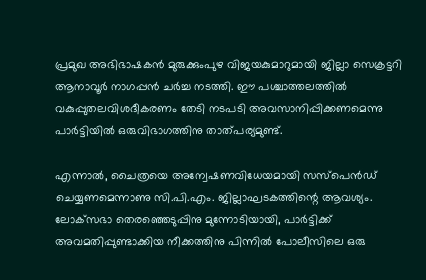പ്രമുഖ അഭിഭാഷകന്‍ മുരുക്കുംപുഴ വിജയകുമാറുമായി ജില്ലാ സെക്രട്ടറി ആനാവൂര്‍ നാഗപ്പന്‍ ചര്‍ച്ച നടത്തി. ഈ പശ്ചാത്തലത്തില്‍ വകുപ്പുതലവിശദീകരണം തേടി നടപടി അവസാനിപ്പിക്കണമെന്നു പാര്‍ട്ടിയില്‍ ഒരുവിഭാഗത്തിനു താത്പര്യമുണ്ട്.

എന്നാല്‍, ചൈത്രയെ അന്വേഷണവിധേയമായി സസ്‌പെന്‍ഡ് ചെയ്യണമെന്നാണു സി.പി.എം. ജില്ലാഘടകത്തിന്റെ ആവശ്യം. ലോക്‌സഭാ തെരഞ്ഞെടുപ്പിനു മുന്നോടിയായി, പാര്‍ട്ടിക്ക് അവമതിപ്പുണ്ടാക്കിയ നീക്കത്തിനു പിന്നില്‍ പോലീസിലെ ഒരു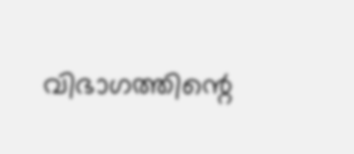വിഭാഗത്തിന്റെ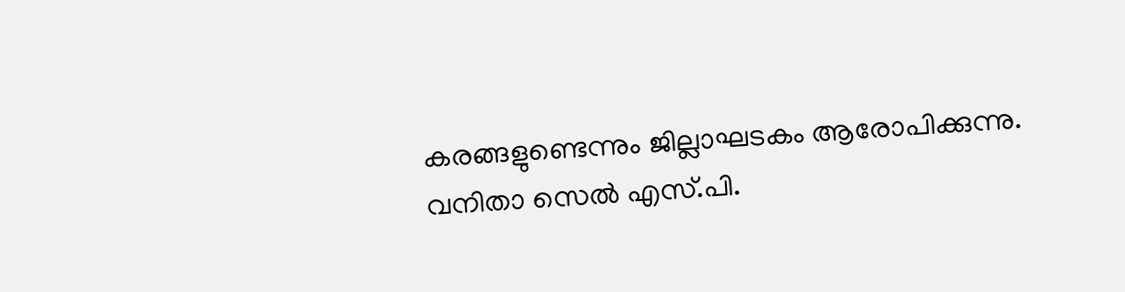കരങ്ങളുണ്ടെന്നും ജില്ലാഘടകം ആരോപിക്കുന്നു. വനിതാ സെല്‍ എസ്.പി.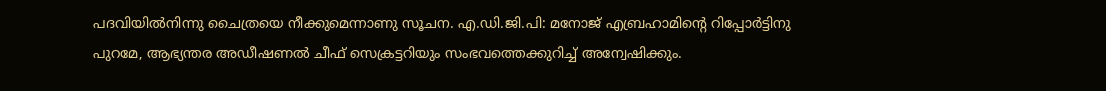പദവിയില്‍നിന്നു ചൈത്രയെ നീക്കുമെന്നാണു സൂചന. എ.ഡി.ജി.പി: മനോജ് എബ്രഹാമിന്റെ റിപ്പോര്‍ട്ടിനു പുറമേ, ആഭ്യന്തര അഡീഷണല്‍ ചീഫ് സെക്രട്ടറിയും സംഭവത്തെക്കുറിച്ച് അന്വേഷിക്കും.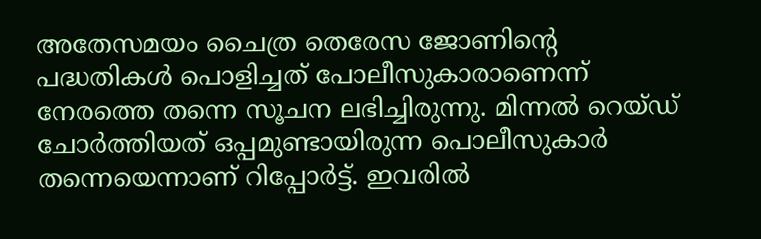അതേസമയം ചൈത്ര തെരേസ ജോണിന്റെ പദ്ധതികള്‍ പൊളിച്ചത് പോലീസുകാരാണെന്ന് നേരത്തെ തന്നെ സൂചന ലഭിച്ചിരുന്നു. മിന്നല്‍ റെയ്ഡ് ചോര്‍ത്തിയത് ഒപ്പമുണ്ടായിരുന്ന പൊലീസുകാര്‍ തന്നെയെന്നാണ് റിപ്പോര്‍ട്ട്. ഇവരില്‍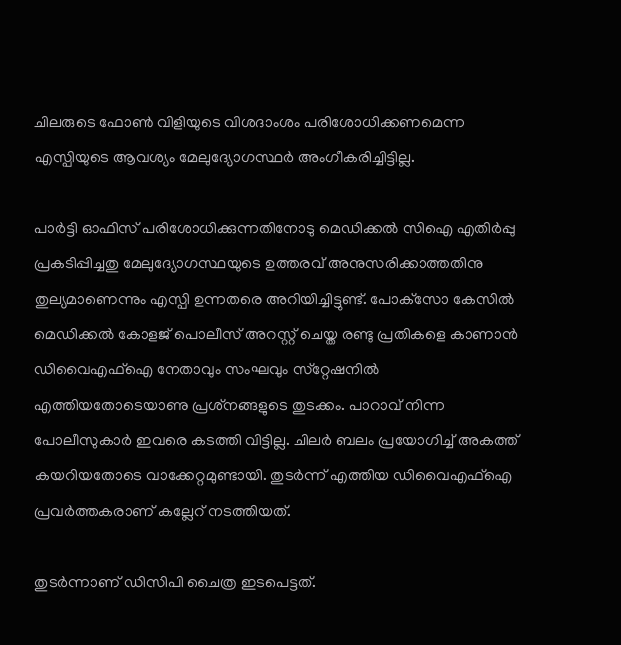ചിലരുടെ ഫോണ്‍ വിളിയുടെ വിശദാംശം പരിശോധിക്കണമെന്ന എസ്പിയുടെ ആവശ്യം മേലുദ്യോഗസ്ഥര്‍ അംഗീകരിച്ചിട്ടില്ല.

പാര്‍ട്ടി ഓഫിസ് പരിശോധിക്കുന്നതിനോടു മെഡിക്കല്‍ സിഐ എതിര്‍പ്പു പ്രകടിപ്പിച്ചതു മേലുദ്യോഗസ്ഥയുടെ ഉത്തരവ് അനുസരിക്കാത്തതിനു തുല്യമാണെന്നും എസ്പി ഉന്നതരെ അറിയിച്ചിട്ടുണ്ട്. പോക്‌സോ കേസില്‍ മെഡിക്കല്‍ കോളജ് പൊലീസ് അറസ്റ്റ് ചെയ്ത രണ്ടു പ്രതികളെ കാണാന്‍ ഡിവൈഎഫ്‌ഐ നേതാവും സംഘവും സ്‌റ്റേഷനില്‍ എത്തിയതോടെയാണു പ്രശ്‌നങ്ങളുടെ തുടക്കം. പാറാവ് നിന്ന പോലീസുകാര്‍ ഇവരെ കടത്തി വിട്ടില്ല. ചിലര്‍ ബലം പ്രയോഗിച്ച് അകത്ത് കയറിയതോടെ വാക്കേറ്റമുണ്ടായി. തുടര്‍ന്ന് എത്തിയ ഡിവൈഎഫ്‌ഐ പ്രവര്‍ത്തകരാണ് കല്ലേറ് നടത്തിയത്.

തുടര്‍ന്നാണ് ഡിസിപി ചൈത്ര ഇടപെട്ടത്.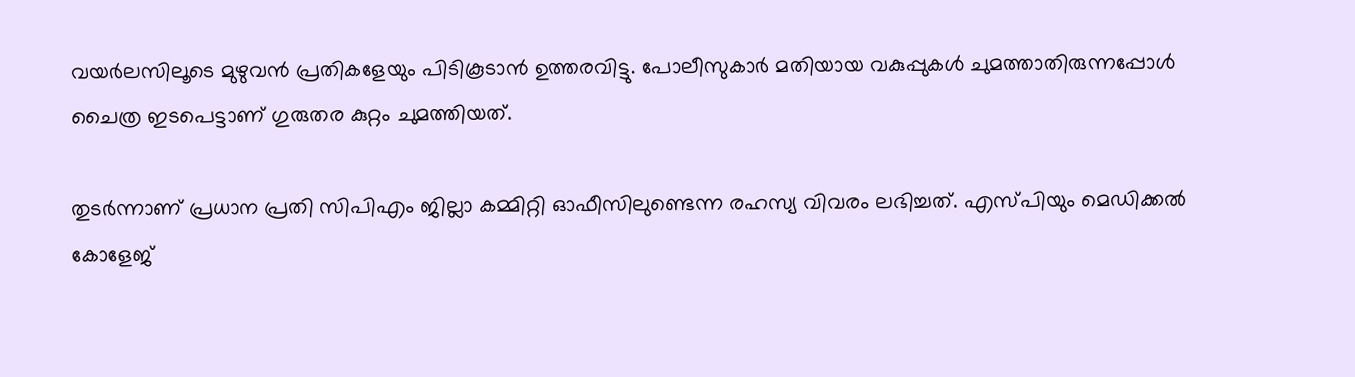വയര്‍ലസിലൂടെ മുഴുവന്‍ പ്രതികളേയും പിടികൂടാന്‍ ഉത്തരവിട്ടു. പോലീസുകാര്‍ മതിയായ വകുപ്പുകള്‍ ചുമത്താതിരുന്നപ്പോള്‍ ചൈത്ര ഇടപെട്ടാണ് ഗുരുതര കുറ്റം ചുമത്തിയത്.

തുടര്‍ന്നാണ് പ്രധാന പ്രതി സിപിഎം ജില്ലാ കമ്മിറ്റി ഓഫീസിലുണ്ടെന്ന രഹസ്യ വിവരം ലഭിച്ചത്. എസ്പിയും മെഡിക്കല്‍ കോളേജ്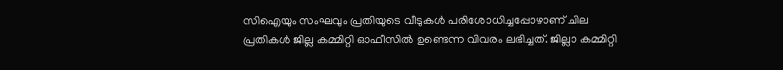സിഐയും സംഘവും പ്രതിയുടെ വീടുകള്‍ പരിശോധിച്ചപ്പോഴാണ് ചില പ്രതികള്‍ ജില്ല കമ്മിറ്റി ഓഫീസില്‍ ഉണ്ടെന്ന വിവരം ലഭിച്ചത്. ജില്ലാ കമ്മിറ്റി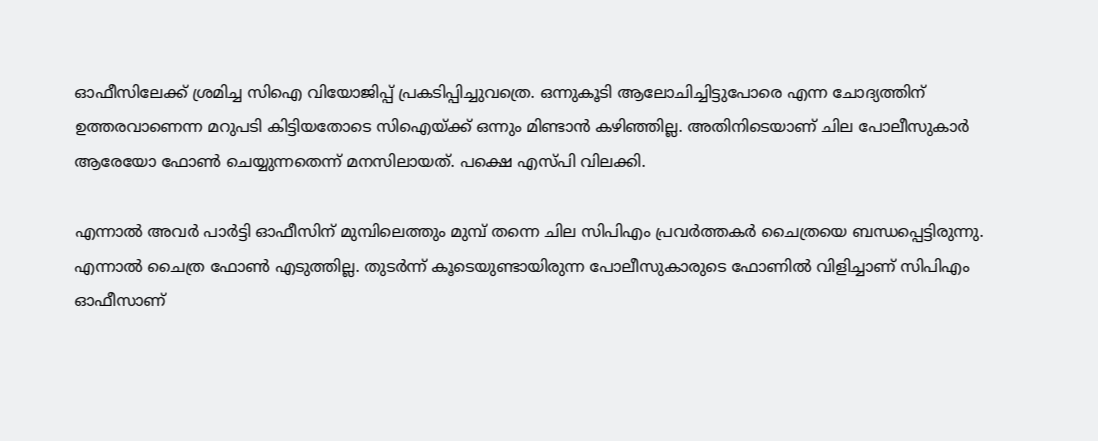ഓഫീസിലേക്ക് ശ്രമിച്ച സിഐ വിയോജിപ്പ് പ്രകടിപ്പിച്ചുവത്രെ. ഒന്നുകൂടി ആലോചിച്ചിട്ടുപോരെ എന്ന ചോദ്യത്തിന് ഉത്തരവാണെന്ന മറുപടി കിട്ടിയതോടെ സിഐയ്ക്ക് ഒന്നും മിണ്ടാന്‍ കഴിഞ്ഞില്ല. അതിനിടെയാണ് ചില പോലീസുകാര്‍ ആരേയോ ഫോണ്‍ ചെയ്യുന്നതെന്ന് മനസിലായത്. പക്ഷെ എസ്പി വിലക്കി.

എന്നാല്‍ അവര്‍ പാര്‍ട്ടി ഓഫീസിന് മുമ്പിലെത്തും മുമ്പ് തന്നെ ചില സിപിഎം പ്രവര്‍ത്തകര്‍ ചൈത്രയെ ബന്ധപ്പെട്ടിരുന്നു. എന്നാല്‍ ചൈത്ര ഫോണ്‍ എടുത്തില്ല. തുടര്‍ന്ന് കൂടെയുണ്ടായിരുന്ന പോലീസുകാരുടെ ഫോണില്‍ വിളിച്ചാണ് സിപിഎം ഓഫീസാണ്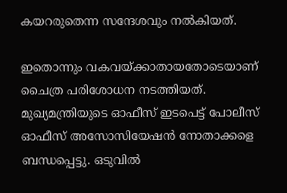കയറരുതെന്ന സന്ദേശവും നല്‍കിയത്.

ഇതൊന്നും വകവയ്ക്കാതായതോടെയാണ് ചൈത്ര പരിശോധന നടത്തിയത്. മുഖ്യമന്ത്രിയുടെ ഓഫീസ് ഇടപെട്ട് പോലീസ് ഓഫീസ് അസോസിയേഷന്‍ നോതാക്കളെ ബന്ധപ്പെട്ടു. ഒടുവില്‍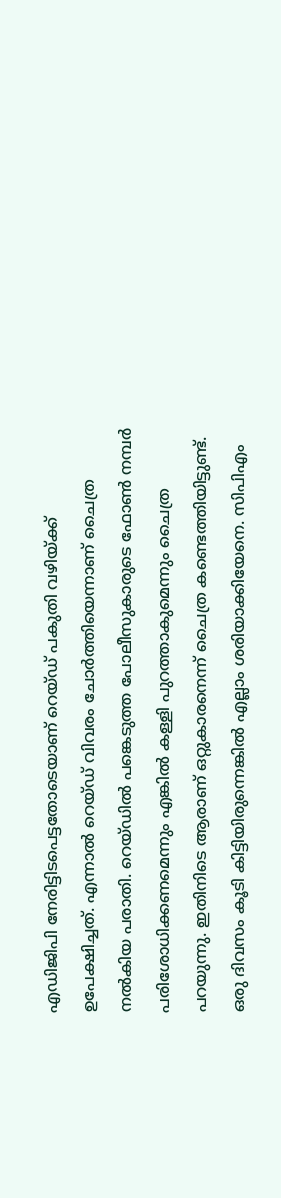എഡിജിപി നേരിട്ടിടപെട്ടതോടെയാണ് റെയ്ഡ് പകുതി വഴിയ്ക്ക് ഉപേക്ഷിച്ചത്. എന്നാല്‍ റെയ്ഡ് വിവരം ചോര്‍ത്തിയെന്നാണ് ചൈത്ര നല്‍കിയ പരാതി. റെയ്ഡില്‍ പങ്കെടുത്ത പോലീസുകാരുടെ ഫോണ്‍ നമ്പര്‍ പരിശോധിക്കണമെന്നും എങ്കില്‍ കള്ളി പുറത്താകുമെന്നും ചൈത്ര പറയുന്നു. ഇതിനിടെ ആരാണ് ഒറ്റുകാരനെന്ന് ചൈത്ര കണ്ടെത്തിയിട്ടുണ്ട്. ഒരു ദിവസം കൂടി കിട്ടിയിരുന്നെങ്കില്‍ എല്ലാം ശരിയാക്കിയേനെ. സിപിഎം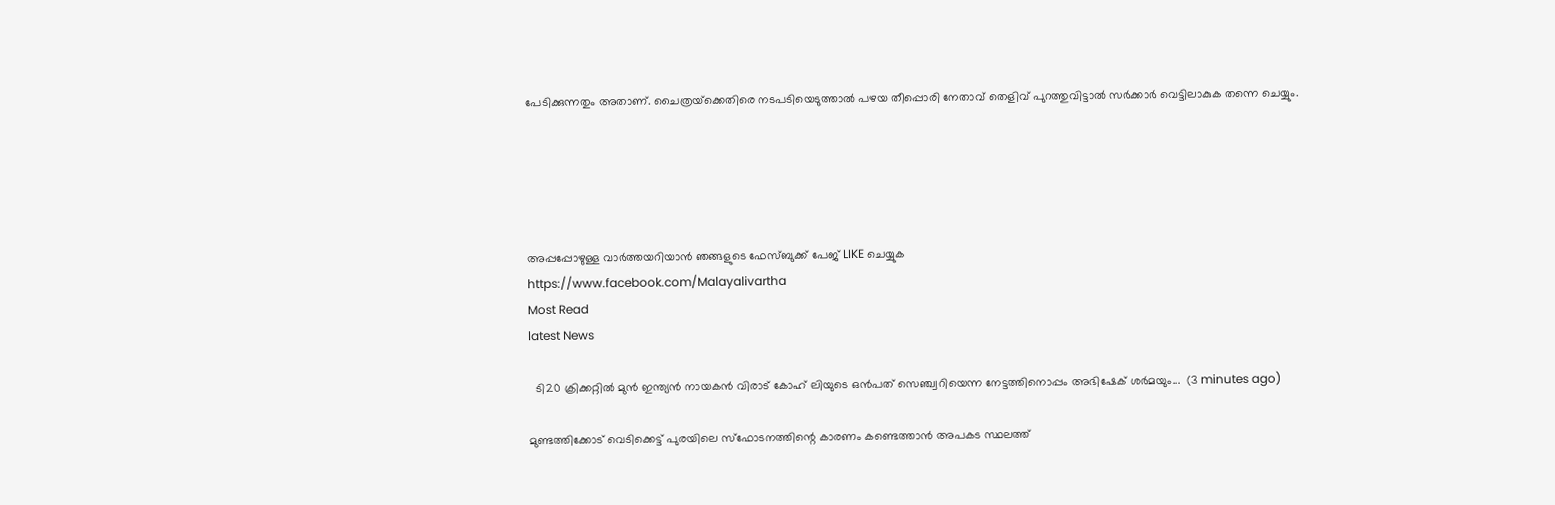പേടിക്കുന്നതും അതാണ്. ചൈത്രയ്‌ക്കെതിരെ നടപടിയെടുത്താല്‍ പഴയ തീപ്പൊരി നേതാവ് തെളിവ് പുറത്തുവിട്ടാല്‍ സര്‍ക്കാര്‍ വെട്ടിലാകുക തന്നെ ചെയ്യും.





അപ്പപ്പോഴുള്ള വാര്‍ത്തയറിയാന്‍ ഞങ്ങളുടെ ഫേസ്‌ബുക്ക്‌ പേജ് LIKE ചെയ്യുക
https://www.facebook.com/Malayalivartha
Most Read
latest News

  ടി20 ക്രിക്കറ്റില്‍ മുന്‍ ഇന്ത്യന്‍ നായകന്‍ വിരാട് കോഹ് ലിയുടെ ഒന്‍പത് സെഞ്ച്വറിയെന്ന നേട്ടത്തിനൊപ്പം അഭിഷേക് ശര്‍മയും...  (3 minutes ago)

മുണ്ടത്തിക്കോട് വെടിക്കെട്ട് പുരയിലെ സ്ഫോടനത്തിന്റെ കാരണം കണ്ടെത്താൻ അപകട സ്ഥലത്ത്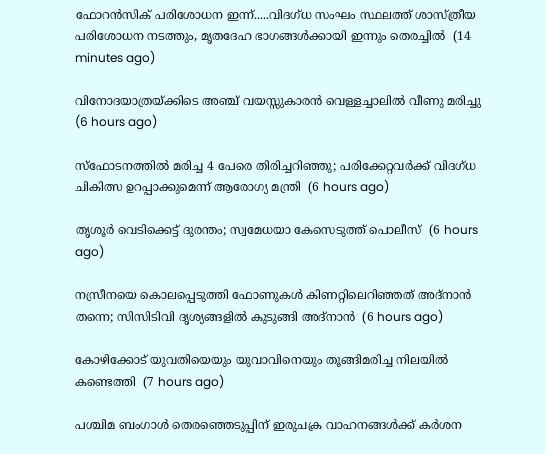ഫോറൻസിക് പരിശോധന ഇന്ന്.....വിദഗ്ധ സംഘം സ്ഥലത്ത് ശാസ്ത്രീയ പരിശോധന നടത്തും, മൃതദേഹ ഭാഗങ്ങൾക്കായി ഇന്നും തെരച്ചിൽ  (14 minutes ago)

വിനോദയാത്രയ്ക്കിടെ അഞ്ച് വയസ്സുകാരന്‍ വെള്ളച്ചാലില്‍ വീണു മരിച്ചു  (6 hours ago)

സ്‌ഫോടനത്തില്‍ മരിച്ച 4 പേരെ തിരിച്ചറിഞ്ഞു; പരിക്കേറ്റവര്‍ക്ക് വിദഗ്ധ ചികിത്സ ഉറപ്പാക്കുമെന്ന് ആരോഗ്യ മന്ത്രി  (6 hours ago)

തൃശൂര്‍ വെടിക്കെട്ട് ദുരന്തം; സ്വമേധയാ കേസെടുത്ത് പൊലീസ്  (6 hours ago)

നസ്രീനയെ കൊലപ്പെടുത്തി ഫോണുകള്‍ കിണറ്റിലെറിഞ്ഞത് അദ്‌നാന്‍ തന്നെ; സിസിടിവി ദൃശ്യങ്ങളില്‍ കുടുങ്ങി അദ്‌നാന്‍  (6 hours ago)

കോഴിക്കോട് യുവതിയെയും യുവാവിനെയും തൂങ്ങിമരിച്ച നിലയില്‍ കണ്ടെത്തി  (7 hours ago)

പശ്ചിമ ബംഗാള്‍ തെരഞ്ഞെടുപ്പിന് ഇരുചക്ര വാഹനങ്ങള്‍ക്ക് കര്‍ശന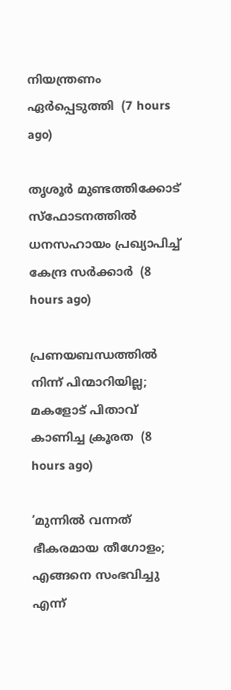നിയന്ത്രണം ഏര്‍പ്പെടുത്തി  (7 hours ago)

തൃശൂര്‍ മുണ്ടത്തിക്കോട് സ്‌ഫോടനത്തില്‍ ധനസഹായം പ്രഖ്യാപിച്ച് കേന്ദ്ര സര്‍ക്കാര്‍  (8 hours ago)

പ്രണയബന്ധത്തില്‍ നിന്ന് പിന്മാറിയില്ല; മകളോട് പിതാവ് കാണിച്ച ക്രൂരത  (8 hours ago)

‘മുന്നിൽ വന്നത് ഭീകരമായ തീഗോളം; എങ്ങനെ സംഭവിച്ചു എന്ന്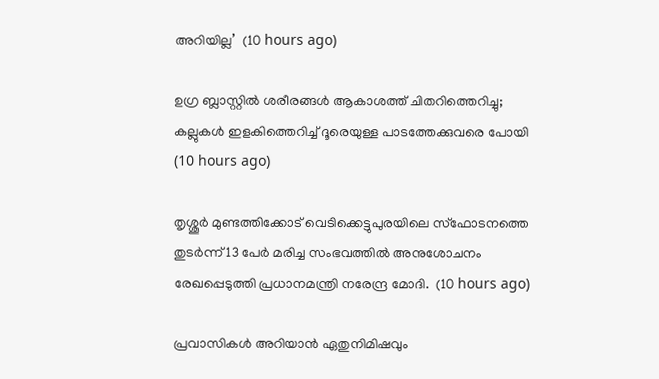അറിയില്ല’  (10 hours ago)

ഉഗ്ര ബ്ലാസ്റ്റിൽ ശരീരങ്ങൾ ആകാശത്ത് ചിതറിത്തെറിച്ചു; കല്ലുകൾ ഇളകിത്തെറിച്ച് ദൂരെയുള്ള പാടത്തേക്കുവരെ പോയി  (10 hours ago)

തൃശ്ശൂർ മുണ്ടത്തിക്കോട് വെടിക്കെട്ടുപുരയിലെ സ്ഫോടനത്തെ തുടർന്ന് 13 പേർ മരിച്ച സംഭവത്തിൽ അനുശോചനം രേഖപ്പെടുത്തി പ്രധാനമന്ത്രി നരേന്ദ്ര മോദി.  (10 hours ago)

പ്രവാസികൾ അറിയാൻ ഏതുനിമിഷവും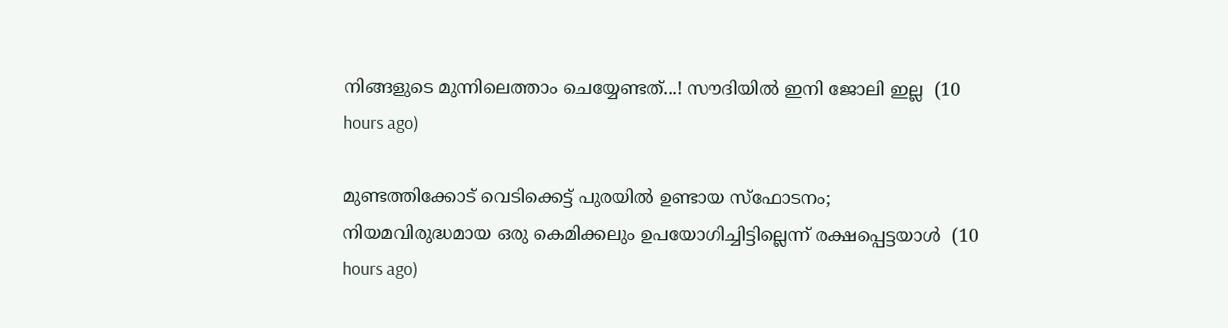നിങ്ങളുടെ മുന്നിലെത്താം ചെയ്യേണ്ടത്...! സൗദിയിൽ ഇനി ജോലി ഇല്ല  (10 hours ago)

മുണ്ടത്തിക്കോട് വെടിക്കെട്ട് പുരയില്‍ ഉണ്ടായ സ്‌ഫോടനം; നിയമവിരുദ്ധമായ ഒരു കെമിക്കലും ഉപയോഗിച്ചിട്ടില്ലെന്ന് രക്ഷപ്പെട്ടയാള്‍  (10 hours ago)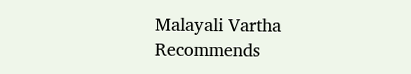Malayali Vartha Recommends